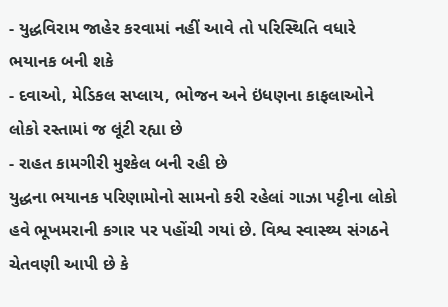- યુદ્ધવિરામ જાહેર કરવામાં નહીં આવે તો પરિસ્થિતિ વધારે ભયાનક બની શકે
- દવાઓ, મેડિકલ સપ્લાય, ભોજન અને ઇંધણના કાફલાઓને લોકો રસ્તામાં જ લૂંટી રહ્યા છે
- રાહત કામગીરી મુશ્કેલ બની રહી છે
યુદ્ધના ભયાનક પરિણામોનો સામનો કરી રહેલાં ગાઝા પટ્ટીના લોકો હવે ભૂખમરાની કગાર પર પહોંચી ગયાં છે. વિશ્વ સ્વાસ્થ્ય સંગઠને ચેતવણી આપી છે કે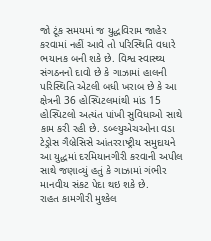જો ટૂંક સમયમાં જ યુદ્ધવિરામ જાહેર કરવામાં નહીં આવે તો પરિસ્થિતિ વધારે ભયાનક બની શકે છે. વિશ્વ સ્વાસ્થ્ય સંગઠનનો દાવો છે કે ગાઝામાં હાલની પરિસ્થિતિ એટલી બધી ખરાબ છે કે આ ક્ષેત્રની 36 હોસ્પિટલમાંથી માંડ 15 હોસ્પિટલો અત્યંત પાંખી સુવિધાઓ સાથે કામ કરી રહી છે. ડબ્લ્યુએચઓના વડા ટેડ્રોસ ગૈબ્રેસિસે આંતરરાષ્ટ્રીય સમુદાયને આ યુદ્ધમાં દરમિયાનગીરી કરવાની અપીલ સાથે જણાવ્યું હતું કે ગાઝામાં ગંભીર માનવીય સંકટ પેદા થઇ શકે છે.
રાહત કામગીરી મુશ્કેલ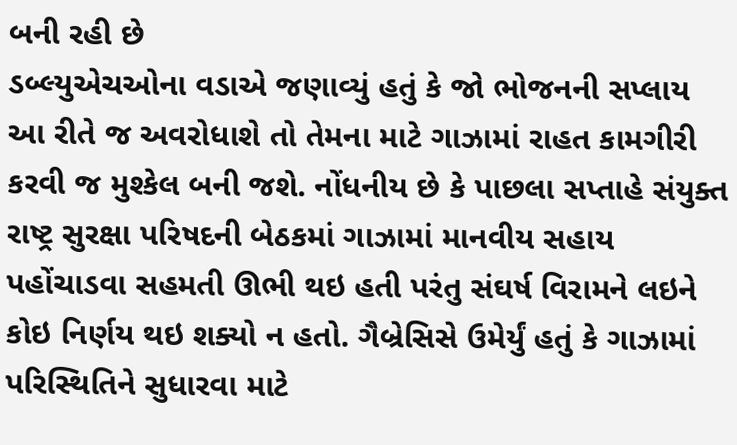બની રહી છે
ડબ્લ્યુએચઓના વડાએ જણાવ્યું હતું કે જો ભોજનની સપ્લાય આ રીતે જ અવરોધાશે તો તેમના માટે ગાઝામાં રાહત કામગીરી કરવી જ મુશ્કેલ બની જશે. નોંધનીય છે કે પાછલા સપ્તાહે સંયુક્ત રાષ્ટ્ર સુરક્ષા પરિષદની બેઠકમાં ગાઝામાં માનવીય સહાય પહોંચાડવા સહમતી ઊભી થઇ હતી પરંતુ સંઘર્ષ વિરામને લઇને કોઇ નિર્ણય થઇ શક્યો ન હતો. ગૈબ્રેસિસે ઉમેર્યું હતું કે ગાઝામાં પરિસ્થિતિને સુધારવા માટે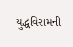યુદ્ધવિરામની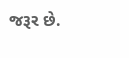જરૂર છે.